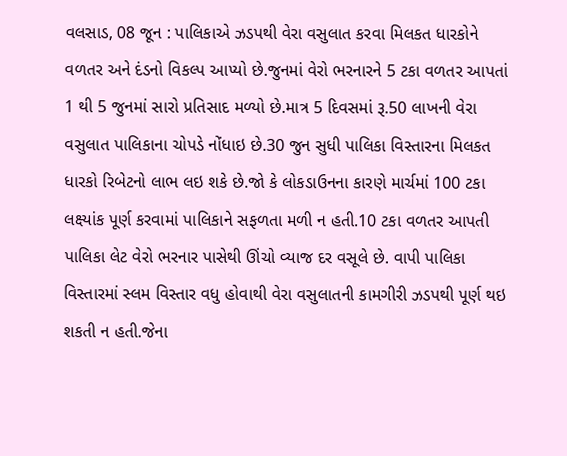વલસાડ, 08 જૂન : પાલિકાએ ઝડપથી વેરા વસુલાત કરવા મિલકત ધારકોને વળતર અને દંડનો વિકલ્પ આપ્યો છે.જુનમાં વેરો ભરનારને 5 ટકા વળતર આપતાં 1 થી 5 જુનમાં સારો પ્રતિસાદ મળ્યો છે.માત્ર 5 દિવસમાં રૂ.50 લાખની વેરા વસુલાત પાલિકાના ચોપડે નોંધાઇ છે.30 જુન સુધી પાલિકા વિસ્તારના મિલકત ધારકો રિબેટનો લાભ લઇ શકે છે.જો કે લોકડાઉનના કારણે માર્ચમાં 100 ટકા લક્ષ્યાંક પૂર્ણ કરવામાં પાલિકાને સફળતા મળી ન હતી.10 ટકા વળતર આપતી પાલિકા લેટ વેરો ભરનાર પાસેથી ઊંચો વ્યાજ દર વસૂલે છે. વાપી પાલિકા વિસ્તારમાં સ્લમ વિસ્તાર વધુ હોવાથી વેરા વસુલાતની કામગીરી ઝડપથી પૂર્ણ થઇ શકતી ન હતી.જેના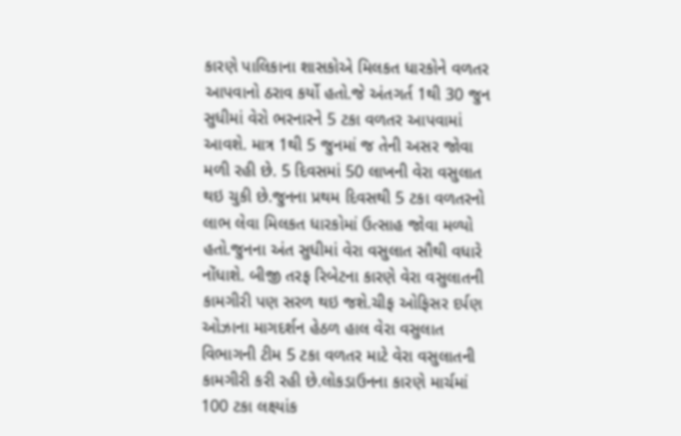કારણે પાલિકાના શાસકોએ મિલકત ધારકોને વળતર આપવાનો ઠરાવ કર્યો હતો.જે અંતગર્ત 1થી 30 જુન સુધીમાં વેરો ભરનારને 5 ટકા વળતર આપવામાં આવશે. માત્ર 1થી 5 જુનમાં જ તેની અસર જોવા મળી રહી છે. 5 દિવસમાં 50 લાખની વેરા વસુલાત થઇ ચુકી છે.જુનના પ્રથમ દિવસથી 5 ટકા વળતરનો લાભ લેવા મિલકત ધારકોમાં ઉત્સાહ જોવા મળ્યો હતો.જુનના અંત સુધીમાં વેરા વસુલાત સૌથી વધારે નોંધાશે. બીજી તરફ રિબેટના કારણે વેરા વસુલાતની કામગીરી પણ સરળ થઇ જશે.ચીફ ઓફિસર દર્પણ ઓઝાના માગદર્શન હેઠળ હાલ વેરા વસુલાત વિભાગની ટીમ 5 ટકા વળતર માટે વેરા વસુલાતની કામગીરી કરી રહી છે.લોકડાઉનના કારણે માર્ચમાં 100 ટકા લક્ષ્યાંક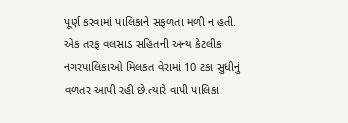પૂર્ણ કરવામાં પાલિકાને સફળતા મળી ન હતી. એક તરફ વલસાડ સહિતની અન્ય કેટલીક નગરપાલિકાઓ મિલકત વેરામાં 10 ટકા સુધીનું વળતર આપી રહી છે.ત્યારે વાપી પાલિકા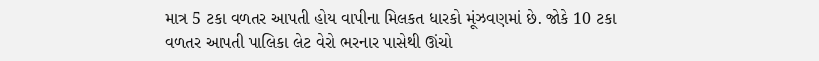માત્ર 5 ટકા વળતર આપતી હોય વાપીના મિલકત ધારકો મૂંઝવણમાં છે. જોકે 10 ટકા વળતર આપતી પાલિકા લેટ વેરો ભરનાર પાસેથી ઊંચો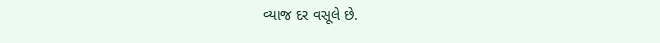વ્યાજ દર વસૂલે છે.